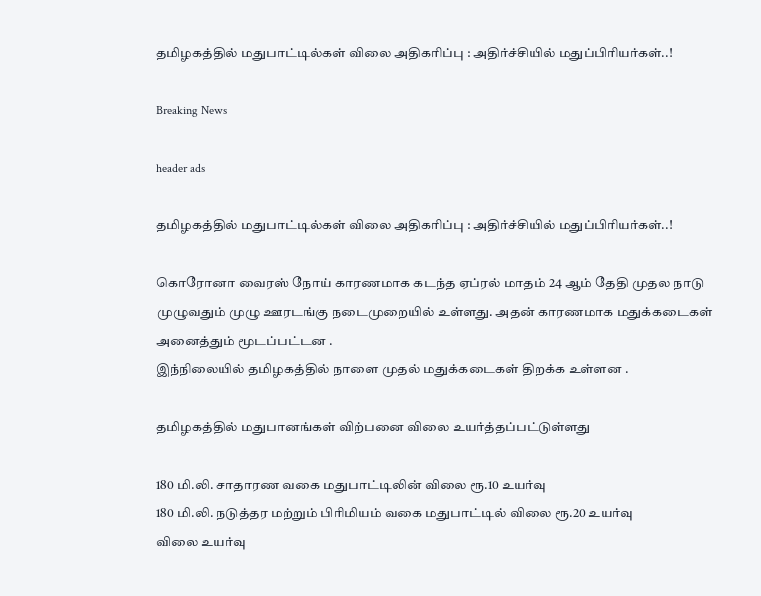தமிழகத்தில் மதுபாட்டில்கள் விலை அதிகரிப்பு : அதிர்ச்சியில் மதுப்பிரியர்கள்..!

Breaking News

header ads

தமிழகத்தில் மதுபாட்டில்கள் விலை அதிகரிப்பு : அதிர்ச்சியில் மதுப்பிரியர்கள்..!

கொரோனா வைரஸ் நோய் காரணமாக கடந்த ஏப்ரல் மாதம் 24 ஆம் தேதி முதல நாடு முழுவதும் முழு ஊரடங்கு நடைமுறையில் உள்ளது. அதன் காரணமாக மதுக்கடைகள் அனைத்தும் மூடப்பட்டன .
இந்நிலையில் தமிழகத்தில் நாளை முதல் மதுக்கடைகள் திறக்க உள்ளன .

தமிழகத்தில் மதுபானங்கள் விற்பனை விலை உயர்த்தப்பட்டுள்ளது

180 மி.லி. சாதாரண வகை மதுபாட்டிலின் விலை ரூ.10 உயர்வு
180 மி.லி. நடுத்தர மற்றும் பிரிமியம் வகை மதுபாட்டில் விலை ரூ.20 உயர்வு
விலை உயர்வு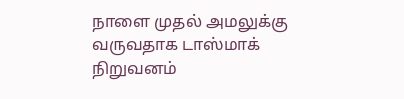நாளை முதல் அமலுக்கு வருவதாக டாஸ்மாக் நிறுவனம்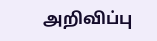அறிவிப்பு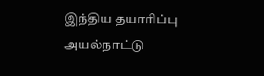இந்திய தயாரிப்பு அயல்நாட்டு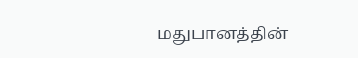மதுபானத்தின்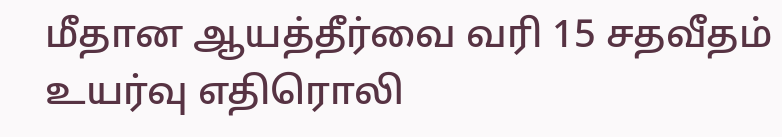மீதான ஆயத்தீர்வை வரி 15 சதவீதம் உயர்வு எதிரொலி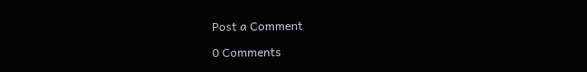Post a Comment

0 Comments